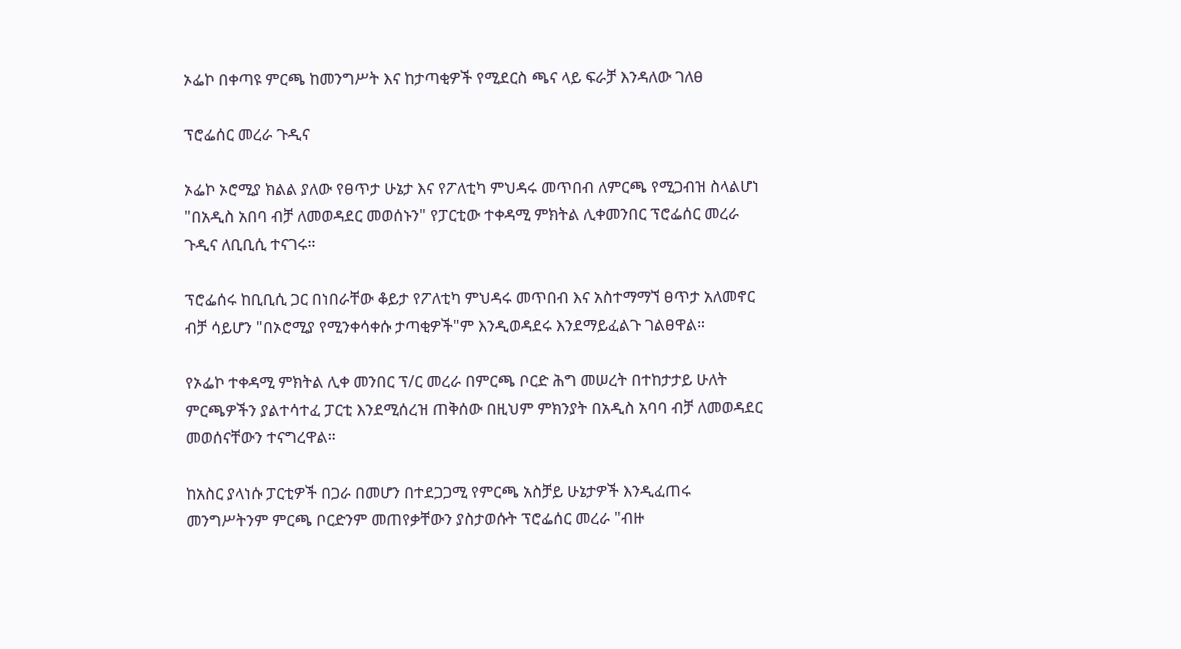ኦፌኮ በቀጣዩ ምርጫ ከመንግሥት እና ከታጣቂዎች የሚደርስ ጫና ላይ ፍራቻ እንዳለው ገለፀ

ፕሮፌሰር መረራ ጉዲና

ኦፌኮ ኦሮሚያ ክልል ያለው የፀጥታ ሁኔታ እና የፖለቲካ ምህዳሩ መጥበብ ለምርጫ የሚጋብዝ ስላልሆነ "በአዲስ አበባ ብቻ ለመወዳደር መወሰኑን" የፓርቲው ተቀዳሚ ምክትል ሊቀመንበር ፕሮፌሰር መረራ ጉዲና ለቢቢሲ ተናገሩ።

ፕሮፌሰሩ ከቢቢሲ ጋር በነበራቸው ቆይታ የፖለቲካ ምህዳሩ መጥበብ እና አስተማማኘ ፀጥታ አለመኖር ብቻ ሳይሆን "በኦሮሚያ የሚንቀሳቀሱ ታጣቂዎች"ም እንዲወዳደሩ እንደማይፈልጉ ገልፀዋል።

የኦፌኮ ተቀዳሚ ምክትል ሊቀ መንበር ፕ/ር መረራ በምርጫ ቦርድ ሕግ መሠረት በተከታታይ ሁለት ምርጫዎችን ያልተሳተፈ ፓርቲ እንደሚሰረዝ ጠቅሰው በዚህም ምክንያት በአዲስ አባባ ብቻ ለመወዳደር መወሰናቸውን ተናግረዋል።

ከአስር ያላነሱ ፓርቲዎች በጋራ በመሆን በተደጋጋሚ የምርጫ አስቻይ ሁኔታዎች እንዲፈጠሩ መንግሥትንም ምርጫ ቦርድንም መጠየቃቸውን ያስታወሱት ፕሮፌሰር መረራ "ብዙ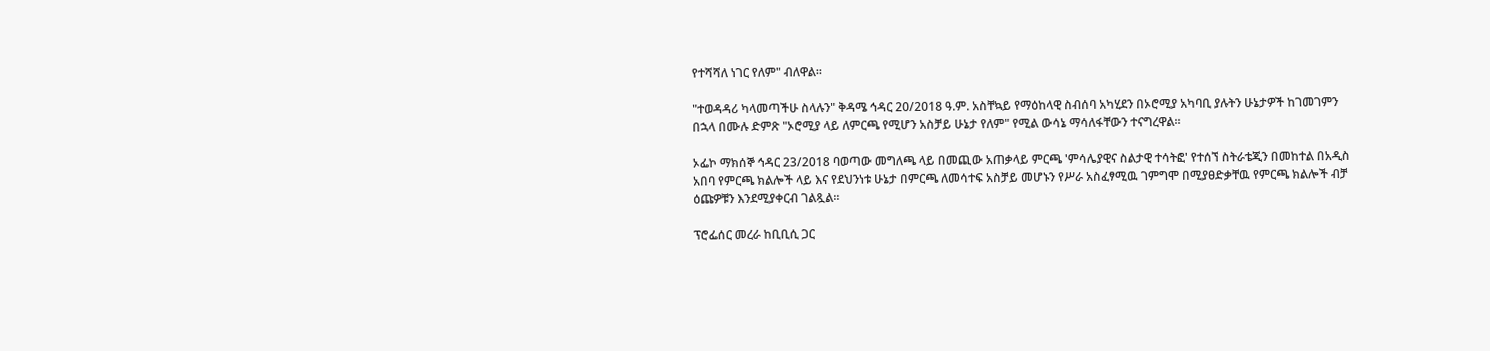የተሻሻለ ነገር የለም" ብለዋል።

"ተወዳዳሪ ካላመጣችሁ ስላሉን" ቅዳሜ ኅዳር 20/2018 ዓ.ም. አስቸኳይ የማዕከላዊ ስብሰባ አካሂደን በኦሮሚያ አካባቢ ያሉትን ሁኔታዎች ከገመገምን በኋላ በሙሉ ድምጽ "ኦሮሚያ ላይ ለምርጫ የሚሆን አስቻይ ሁኔታ የለም" የሚል ውሳኔ ማሳለፋቸውን ተናግረዋል።

ኦፌኮ ማክሰኞ ኅዳር 23/2018 ባወጣው መግለጫ ላይ በመጪው አጠቃላይ ምርጫ 'ምሳሌያዊና ስልታዊ ተሳትፎ' የተሰኘ ስትራቴጂን በመከተል በአዲስ አበባ የምርጫ ክልሎች ላይ እና የደህንነቱ ሁኔታ በምርጫ ለመሳተፍ አስቻይ መሆኑን የሥራ አስፈፃሚዉ ገምግሞ በሚያፀድቃቸዉ የምርጫ ክልሎች ብቻ ዕጩዎቹን እንደሚያቀርብ ገልጿል።

ፕሮፌሰር መረራ ከቢቢሲ ጋር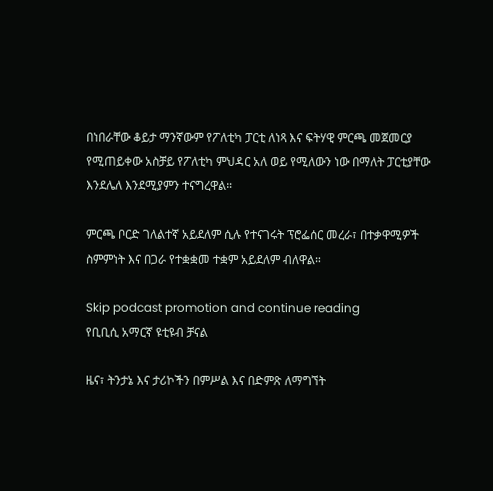በነበራቸው ቆይታ ማንኛውም የፖለቲካ ፓርቲ ለነጻ እና ፍትሃዊ ምርጫ መጀመርያ የሚጠይቀው አስቻይ የፖለቲካ ምህዳር አለ ወይ የሚለውን ነው በማለት ፓርቲያቸው እንደሌለ እንደሚያምን ተናግረዋል።

ምርጫ ቦርድ ገለልተኛ አይደለም ሲሉ የተናገሩት ፕሮፌሰር መረራ፣ በተቃዋሚዎች ስምምነት እና በጋራ የተቋቋመ ተቋም አይደለም ብለዋል።

Skip podcast promotion and continue reading
የቢቢሲ አማርኛ ዩቲዩብ ቻናል

ዜና፣ ትንታኔ እና ታሪኮችን በምሥል እና በድምጽ ለማግኘት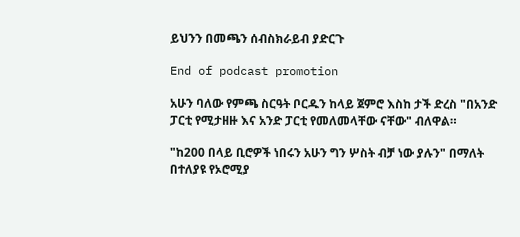ይህንን በመጫን ሰብስክራይብ ያድርጉ

End of podcast promotion

አሁን ባለው የምጫ ስርዓት ቦርዱን ከላይ ጀምሮ እስከ ታች ድረስ "በአንድ ፓርቲ የሚታዘዙ እና አንድ ፓርቲ የመለመላቸው ናቸው" ብለዋል።

"ከ200 በላይ ቢሮዎች ነበሩን አሁን ግን ሦስት ብቻ ነው ያሉን" በማለት በተለያዩ የኦሮሚያ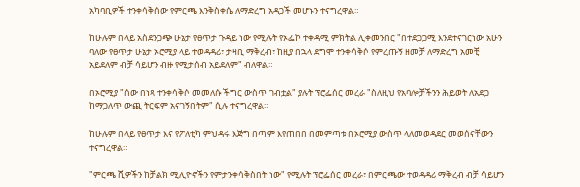አካባቢዎች ተንቀሳቅሰው የምርጫ እንቅስቀሴ ለማድረግ አዳጋች መሆኑን ተናግረዋል።

ከሁሉም በላይ አስደንጋጭ ሁኔታ የፀጥታ ጉዳይ ነው የሚሉት የኦፌኮ ተቀዳሚ ምክትል ሊቀመንበር "በተደጋጋሚ እንደተናገርነው አሁን ባለው የፀጥታ ሁኔታ ኦሮሚያ ላይ ተወዳዳሪ፣ ታዛቢ ማቅረብ፣ ከዚያ በኋላ ደግሞ ተንቀሳቅሶ የምረጡኝ ዘመቻ ለማድረግ አመቺ አይደለም ብቻ ሳይሆን ብዙ የሚታሰብ አይደለም" ብለዋል።

በኦሮሚያ "ሰው በነጻ ተንቀሳቅሶ መመለሱ ችግር ውስጥ ገብቷል" ያሉት ፕሮፌሰር መረራ "ስለዚህ የአባሎቻችንን ሕይወት ለአደጋ ከማጋለጥ ውጪ ትርፍም አናገኝበትም" ሲሉ ተናግረዋል።

ከሁሉም በላይ የፀጥታ እና የፖለቲካ ምህዳሩ እጅግ በጣም እየጠበበ በመምጣቱ በኦሮሚያ ውስጥ ላለመወዳደር መወሰናቸውን ተናግረዋል።

"ምርጫ ሺዎችን ከቻልክ ሚሊዮኖችን የምታንቀሳቅስበት ነው" የሚሉት ፕሮፌሰር መረራ፣ በምርጫው ተወዳዳሪ ማቅረብ ብቻ ሳይሆን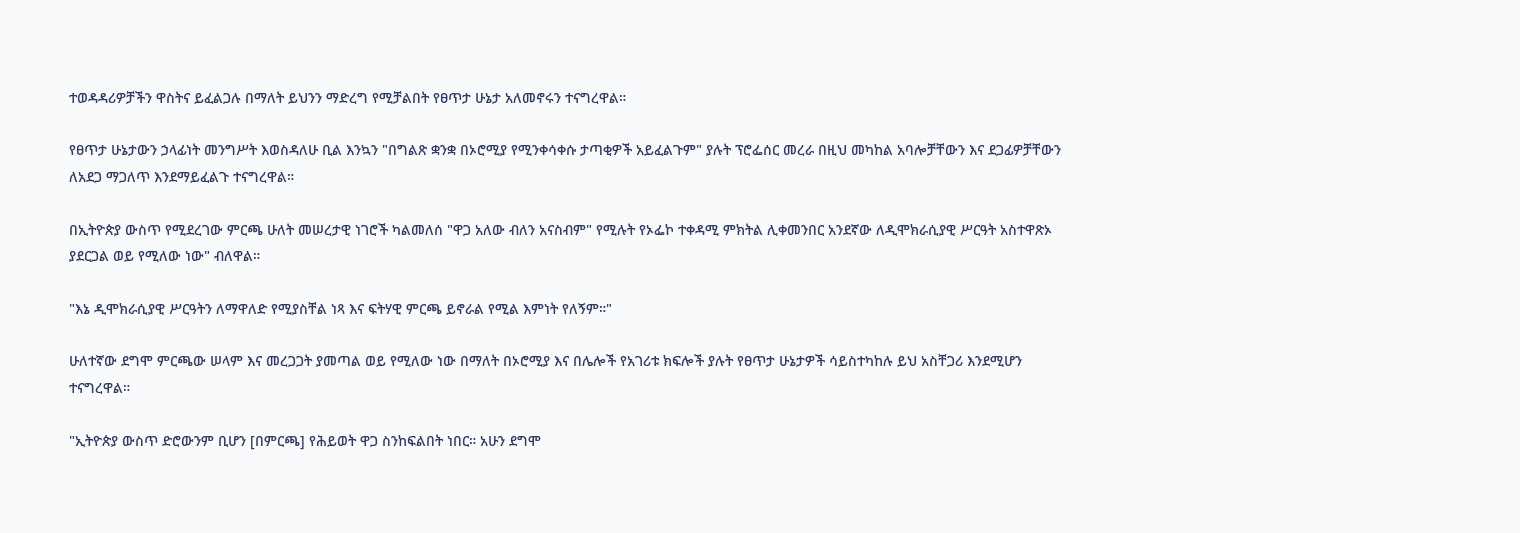ተወዳዳሪዎቻችን ዋስትና ይፈልጋሉ በማለት ይህንን ማድረግ የሚቻልበት የፀጥታ ሁኔታ አለመኖሩን ተናግረዋል።

የፀጥታ ሁኔታውን ኃላፊነት መንግሥት እወስዳለሁ ቢል እንኳን "በግልጽ ቋንቋ በኦሮሚያ የሚንቀሳቀሱ ታጣቂዎች አይፈልጉም" ያሉት ፕሮፌሰር መረራ በዚህ መካከል አባሎቻቸውን እና ደጋፊዎቻቸውን ለአደጋ ማጋለጥ እንደማይፈልጉ ተናግረዋል።

በኢትዮጵያ ውስጥ የሚደረገው ምርጫ ሁለት መሠረታዊ ነገሮች ካልመለሰ "ዋጋ አለው ብለን አናስብም" የሚሉት የኦፌኮ ተቀዳሚ ምክትል ሊቀመንበር አንደኛው ለዲሞክራሲያዊ ሥርዓት አስተዋጽኦ ያደርጋል ወይ የሚለው ነው" ብለዋል።

"እኔ ዲሞክራሲያዊ ሥርዓትን ለማዋለድ የሚያስቸል ነጻ እና ፍትሃዊ ምርጫ ይኖራል የሚል እምነት የለኝም።"

ሁለተኛው ደግሞ ምርጫው ሠላም እና መረጋጋት ያመጣል ወይ የሚለው ነው በማለት በኦሮሚያ እና በሌሎች የአገሪቱ ክፍሎች ያሉት የፀጥታ ሁኔታዎች ሳይስተካከሉ ይህ አስቸጋሪ እንደሚሆን ተናግረዋል።

"ኢትዮጵያ ውስጥ ድሮውንም ቢሆን [በምርጫ] የሕይወት ዋጋ ስንከፍልበት ነበር። አሁን ደግሞ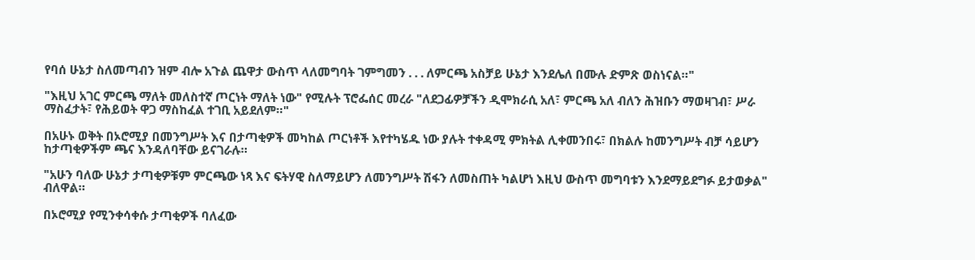የባሰ ሁኔታ ስለመጣብን ዝም ብሎ አጉል ጨዋታ ውስጥ ላለመግባት ገምግመን . . . ለምርጫ አስቻይ ሁኔታ እንደሌለ በሙሉ ድምጽ ወስነናል።"

"እዚህ አገር ምርጫ ማለት መለስተኛ ጦርነት ማለት ነው" የሚሉት ፕሮፌሰር መረራ "ለደጋፊዎቻችን ዲሞክራሲ አለ፣ ምርጫ አለ ብለን ሕዝቡን ማወዛገብ፣ ሥራ ማስፈታት፣ የሕይወት ዋጋ ማስከፈል ተገቢ አይደለም።"

በአሁኑ ወቅት በኦሮሚያ በመንግሥት እና በታጣቂዎች መካከል ጦርነቶች እየተካሄዱ ነው ያሉት ተቀዳሚ ምክትል ሊቀመንበሩ፣ በክልሉ ከመንግሥት ብቻ ሳይሆን ከታጣቂዎችም ጫና እንዳለባቸው ይናገራሉ።

"አሁን ባለው ሁኔታ ታጣቂዎቹም ምርጫው ነጻ እና ፍትሃዊ ስለማይሆን ለመንግሥት ሽፋን ለመስጠት ካልሆነ እዚህ ውስጥ መግባቱን እንደማይደግፉ ይታወቃል" ብለዋል።

በኦሮሚያ የሚንቀሳቀሱ ታጣቂዎች ባለፈው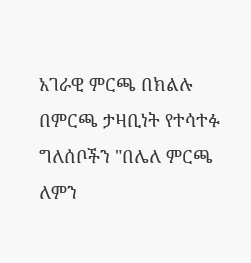አገራዊ ምርጫ በክልሉ በምርጫ ታዛቢነት የተሳተፉ ግለሰቦችን "በሌለ ምርጫ ለምን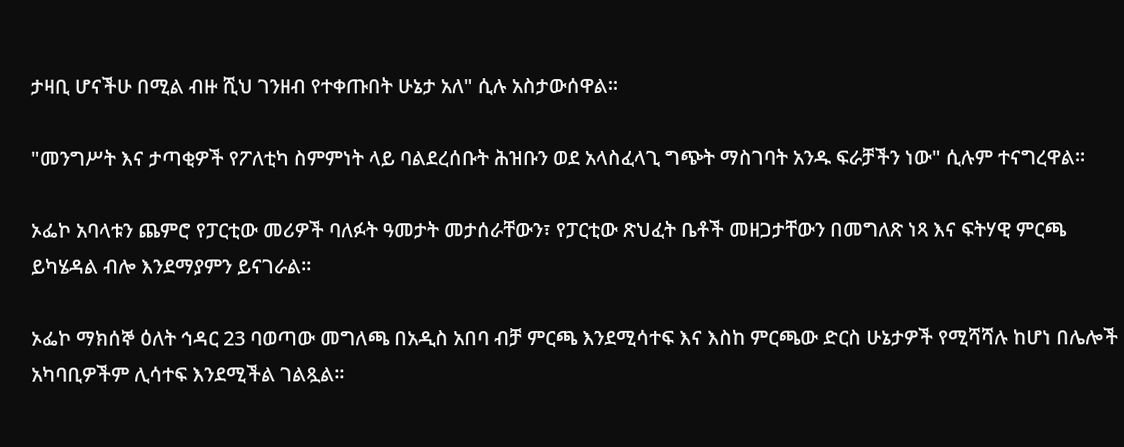ታዛቢ ሆናችሁ በሚል ብዙ ሺህ ገንዘብ የተቀጡበት ሁኔታ አለ" ሲሉ አስታውሰዋል።

"መንግሥት እና ታጣቂዎች የፖለቲካ ስምምነት ላይ ባልደረሰቡት ሕዝቡን ወደ አላስፈላጊ ግጭት ማስገባት አንዱ ፍራቻችን ነው" ሲሉም ተናግረዋል።

ኦፌኮ አባላቱን ጨምሮ የፓርቲው መሪዎች ባለፉት ዓመታት መታሰራቸውን፣ የፓርቲው ጽህፈት ቤቶች መዘጋታቸውን በመግለጽ ነጻ እና ፍትሃዊ ምርጫ ይካሄዳል ብሎ እንደማያምን ይናገራል።

ኦፌኮ ማክሰኞ ዕለት ኅዳር 23 ባወጣው መግለጫ በአዲስ አበባ ብቻ ምርጫ እንደሚሳተፍ እና እስከ ምርጫው ድርስ ሁኔታዎች የሚሻሻሉ ከሆነ በሌሎች አካባቢዎችም ሊሳተፍ እንደሚችል ገልጿል።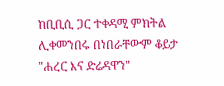ከቢቢሲ ጋር ተቀዳሚ ምክትል ሊቀመንበሩ በነበራቸውም ቆይታ "ሐረር እና ድሬዳዋን"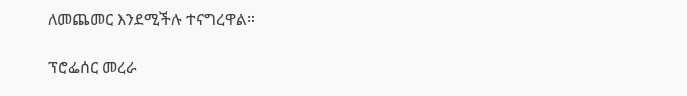ለመጨመር እንደሚችሉ ተናግረዋል።

ፕሮፌሰር መረራ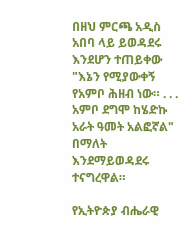በዘህ ምርጫ አዲስ አበባ ላይ ይወዳደሩ እንደሆን ተጠይቀው "እኔን የሚያውቀኝ የአምቦ ሕዘብ ነው። . . . አምቦ ደግሞ ከሄድኩ አራት ዓመት አልፎኛል" በማለት እንደማይወዳደሩ ተናግረዋል።

የኢትዮጵያ ብሔራዊ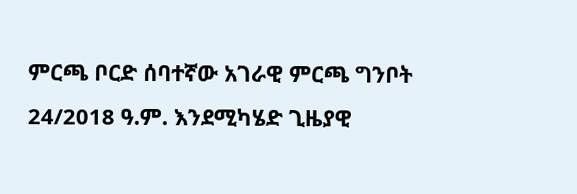ምርጫ ቦርድ ሰባተኛው አገራዊ ምርጫ ግንቦት 24/2018 ዓ.ም. እንደሚካሄድ ጊዜያዊ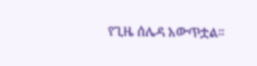የጊዜ ሰሌዳ አውጥቷል።